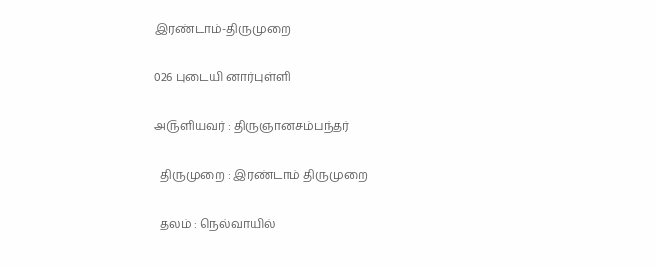இரண்டாம்-திருமுறை

026 புடையி னார்புள்ளி

அ௫ளியவர் : திருஞானசம்பந்தர்

  திருமுறை : இரண்டாம் திருமுறை

  தலம் : நெல்வாயில்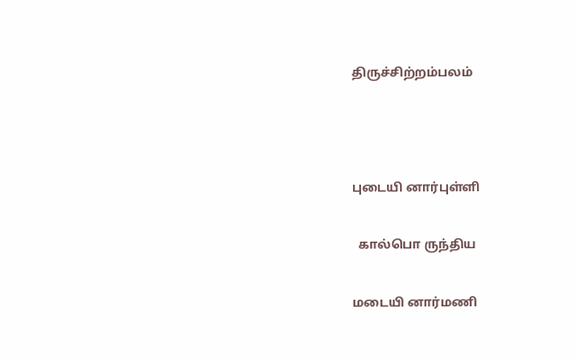திருச்சிற்றம்பலம்



புடையி னார்புள்ளி

  கால்பொ ருந்திய

மடையி னார்மணி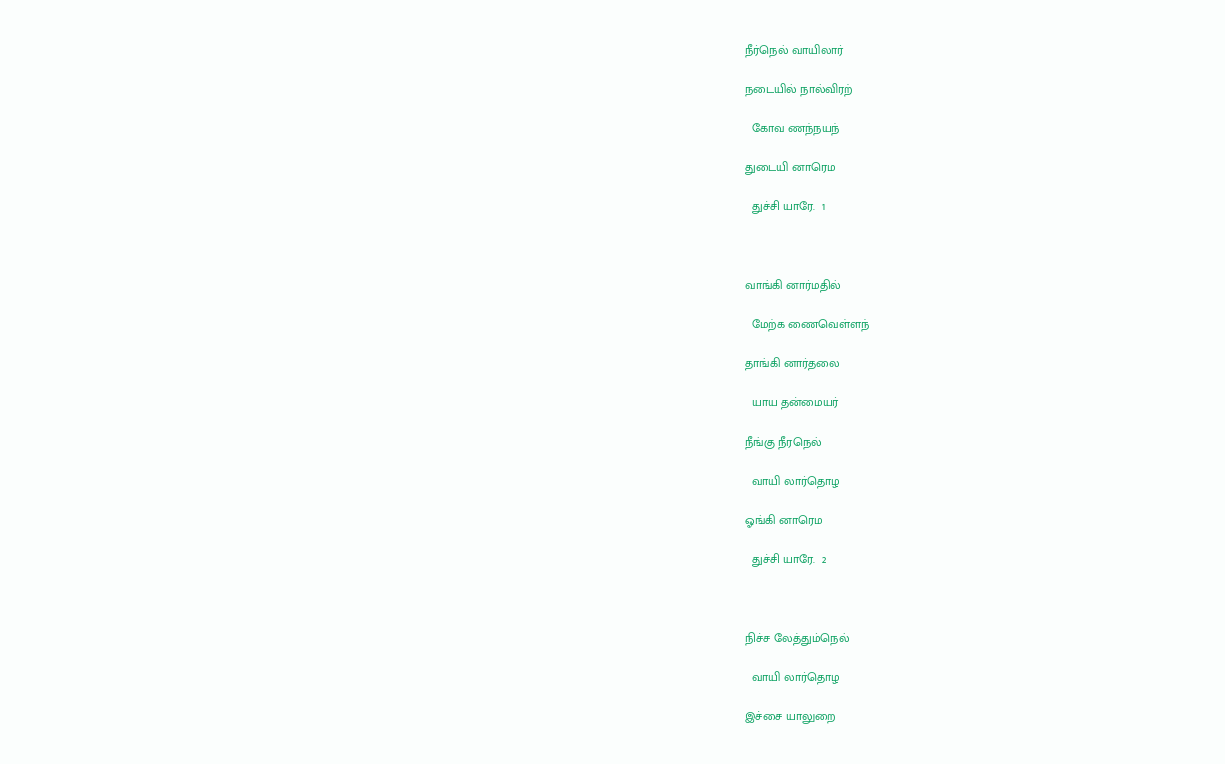நீர்நெல் வாயிலார்

நடையில் நால்விரற்

  கோவ ணந்நயந்

துடையி னாரெம

  துச்சி யாரே.  1



வாங்கி னார்மதில்

  மேற்க ணைவெள்ளந்

தாங்கி னார்தலை

  யாய தன்மையர்

நீங்கு நீரநெல்

  வாயி லார்தொழ

ஓங்கி னாரெம

  துச்சி யாரே.  2



நிச்ச லேத்தும்நெல்

  வாயி லார்தொழ

இச்சை யாலுறை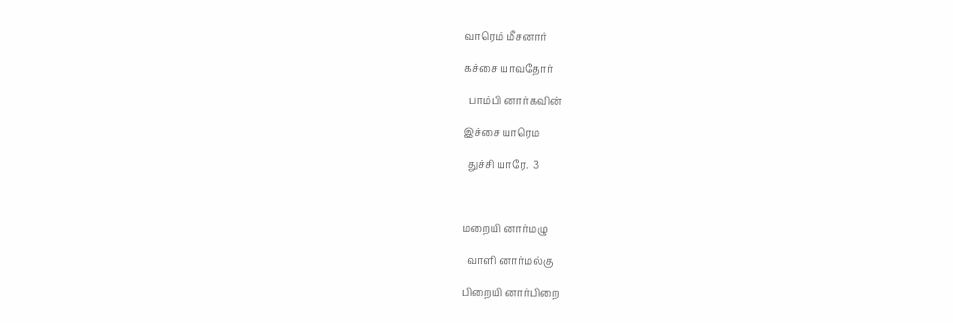வாரெம் மீசனார்

கச்சை யாவதோர்

  பாம்பி னார்கவின்

இச்சை யாரெம

  துச்சி யாரே.  3



மறையி னார்மழு

  வாளி னார்மல்கு

பிறையி னார்பிறை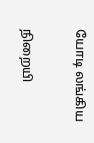யோடி லங்கிய

நிறையி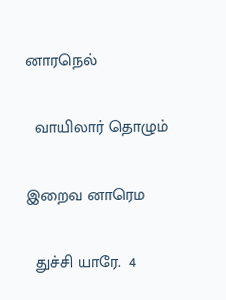னாரநெல்

  வாயிலார் தொழும்

இறைவ னாரெம

  துச்சி யாரே.  4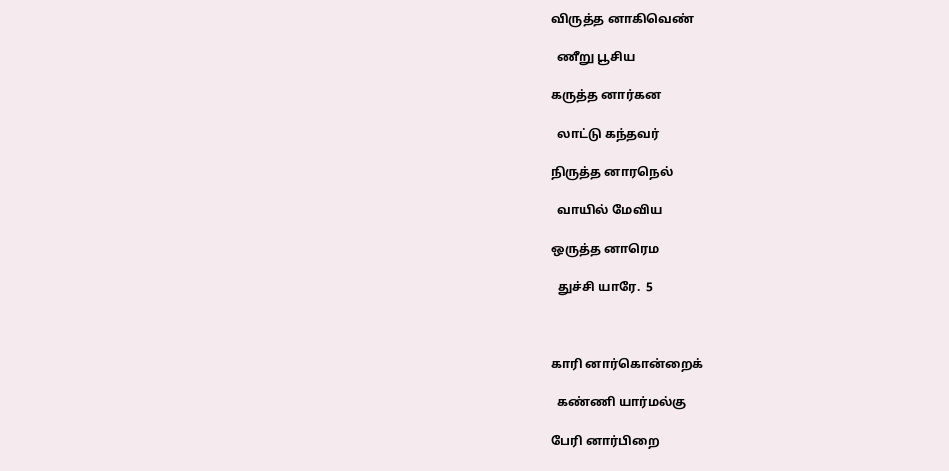விருத்த னாகிவெண்

  ணீறு பூசிய

கருத்த னார்கன

  லாட்டு கந்தவர்

நிருத்த னாரநெல்

  வாயில் மேவிய

ஒருத்த னாரெம

  துச்சி யாரே.  5



காரி னார்கொன்றைக்

  கண்ணி யார்மல்கு

பேரி னார்பிறை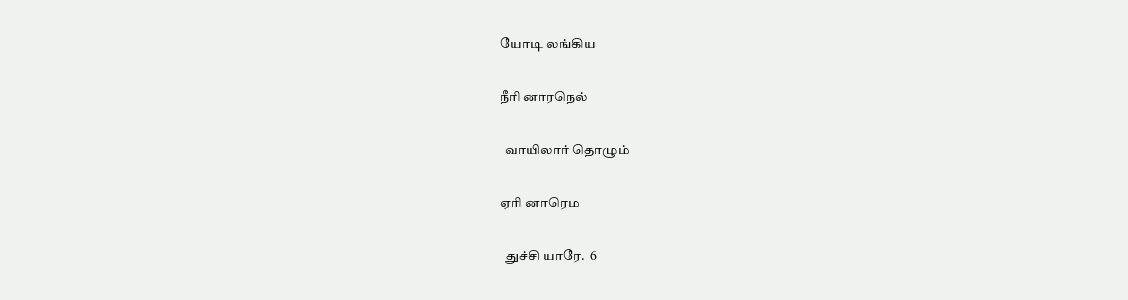யோடி லங்கிய

நீரி னாரநெல்

  வாயிலார் தொழும்

ஏரி னாரெம

  துச்சி யாரே.  6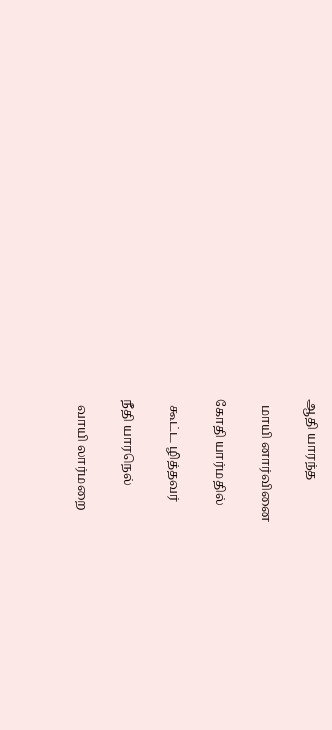ஆதி யாரந்த

  மாயி னார்வினை

கோதி யார்மதில்

  கூட்ட ழித்தவர்

நீதி யாரநெல்

  வாயி லார்மறை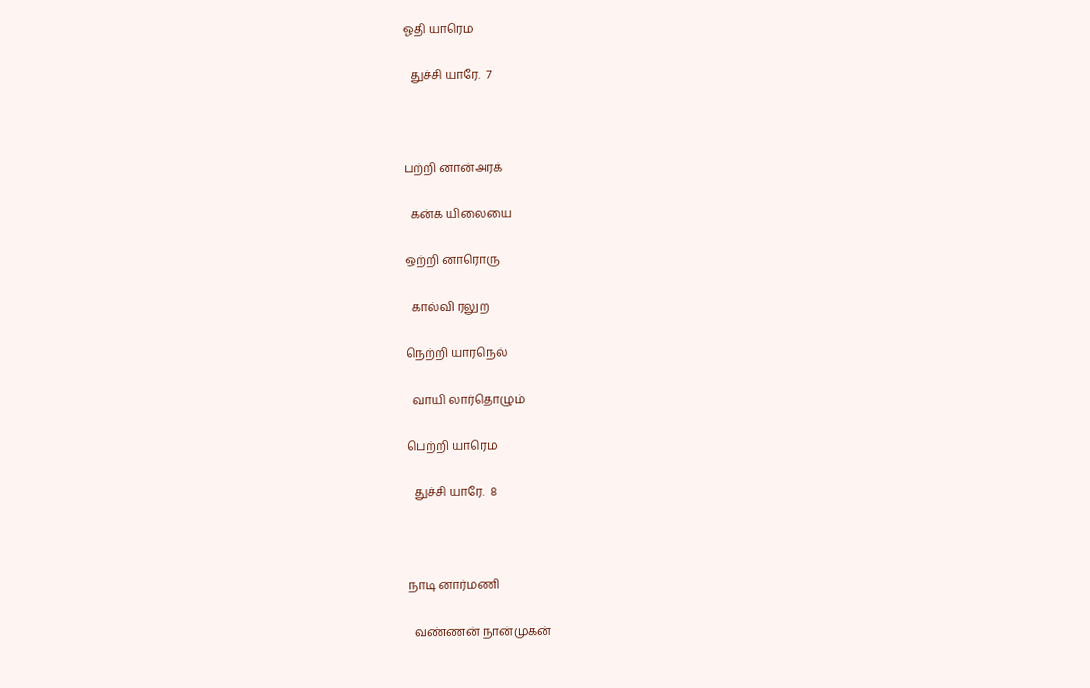ஓதி யாரெம

  துச்சி யாரே.  7



பற்றி னான்அரக்

  கன்க யிலையை

ஒற்றி னாரொரு

  கால்வி ரலுற

நெற்றி யாரநெல்

  வாயி லார்தொழும்

பெற்றி யாரெம

  துச்சி யாரே.  8



நாடி னார்மணி

  வண்ணன் நான்முகன்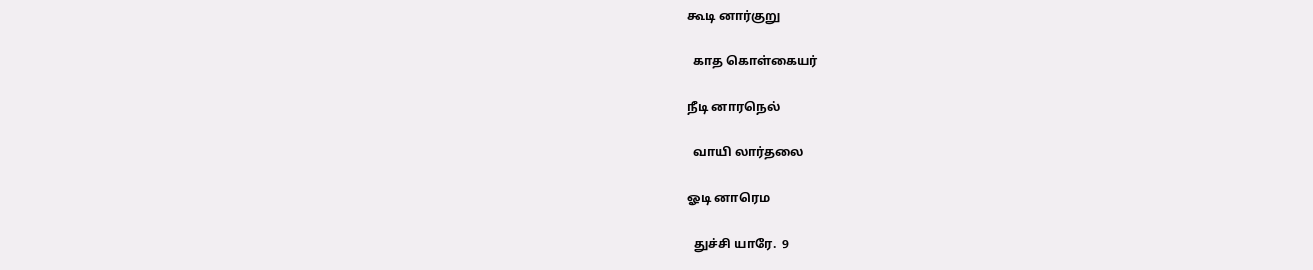கூடி னார்குறு

  காத கொள்கையர்

நீடி னாரநெல்

  வாயி லார்தலை

ஓடி னாரெம

  துச்சி யாரே.  9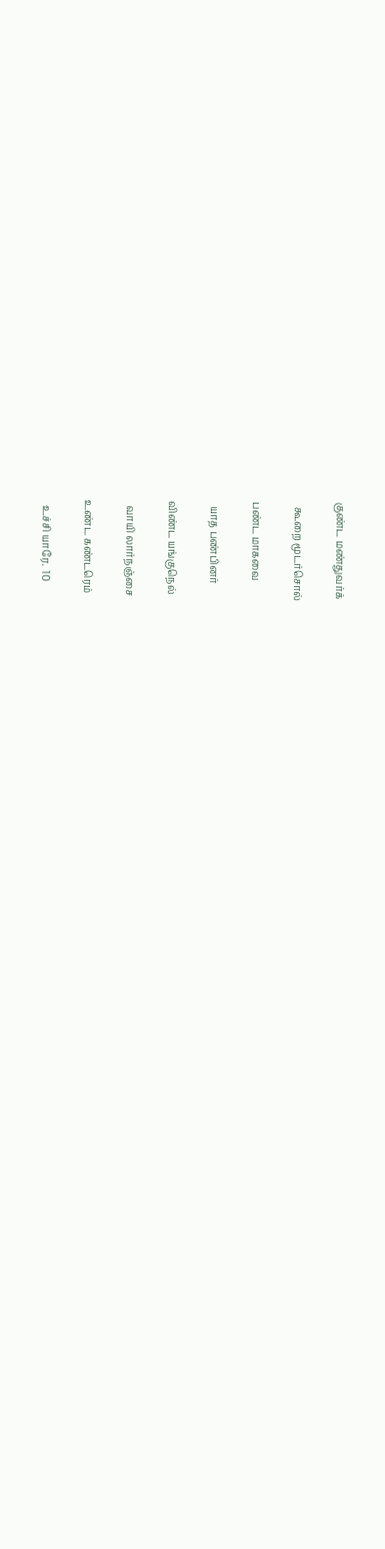குண்ட மண்துவர்க்

  கூறை மூடர்சொல்

பண்ட மாகவை

  யாத பண்பினர்

விண்ட யங்குநெல்

  வாயி லார்நஞ்சை

உண்ட கண்டரெம்

  உச்சி யாரே.  10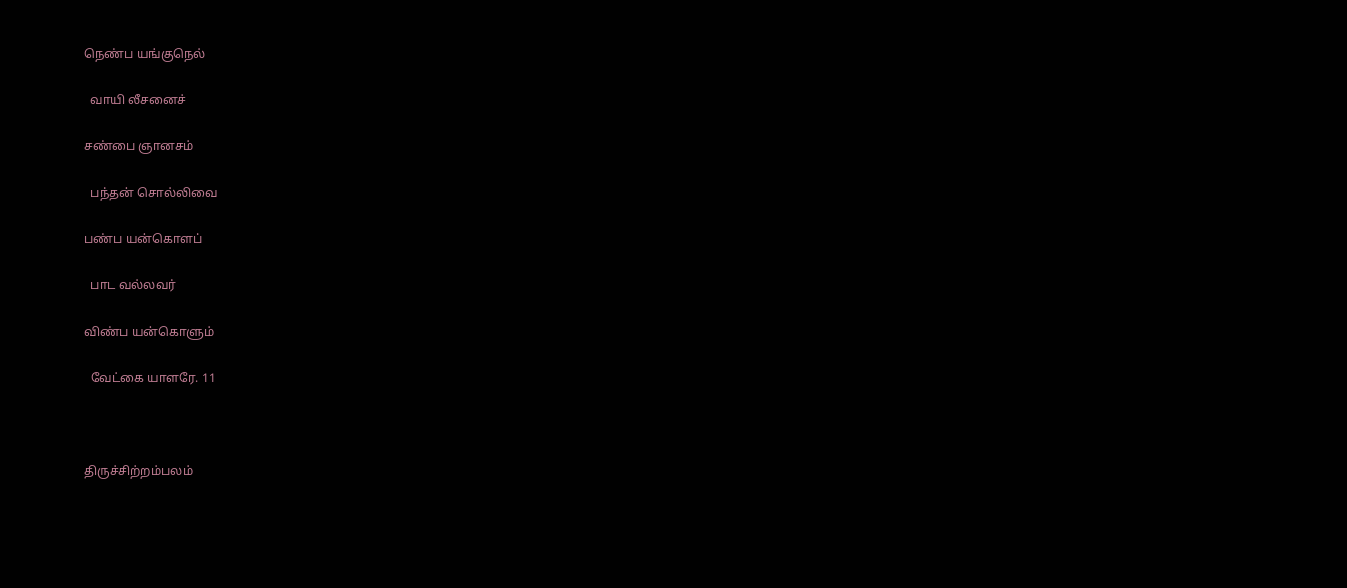நெண்ப யங்குநெல்

  வாயி லீசனைச்

சண்பை ஞானசம்

  பந்தன் சொல்லிவை

பண்ப யன்கொளப்

  பாட வல்லவர்

விண்ப யன்கொளும்

  வேட்கை யாளரே. 11



திருச்சிற்றம்பலம்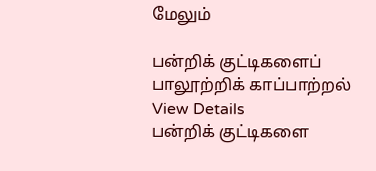மேலும்

பன்றிக் குட்டிகளைப் பாலூற்றிக் காப்பாற்றல்
View Details
பன்றிக் குட்டிகளை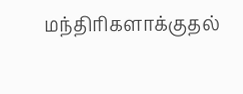மந்திரிகளாக்குதல்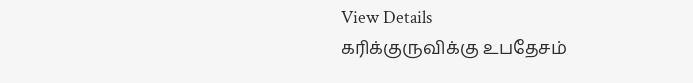View Details
கரிக்குருவிக்கு உபதேசம்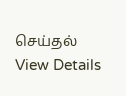செய்தல்
View Details